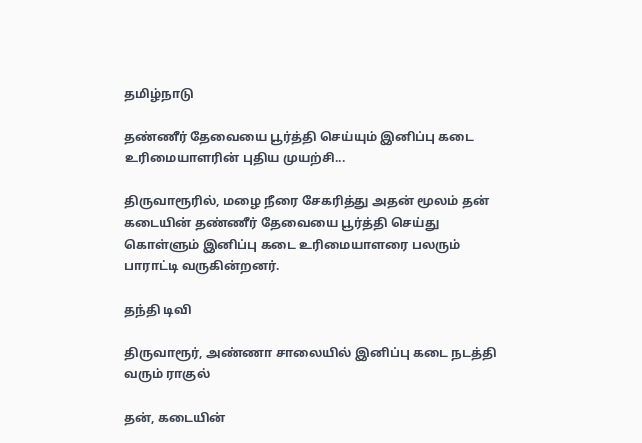தமிழ்நாடு

தண்ணீர் தேவையை பூர்த்தி செய்யும் இனிப்பு கடை உரிமையாளரின் புதிய முயற்சி...

திருவாரூரில், மழை நீரை சேகரித்து அதன் மூலம் தன் கடையின் தண்ணீர் தேவையை பூர்த்தி செய்து கொள்ளும் இனிப்பு கடை உரிமையாளரை பலரும் பாராட்டி வருகின்றனர்.

தந்தி டிவி

திருவாரூர், அண்ணா சாலையில் இனிப்பு கடை நடத்தி வரும் ராகுல்

தன், கடையின்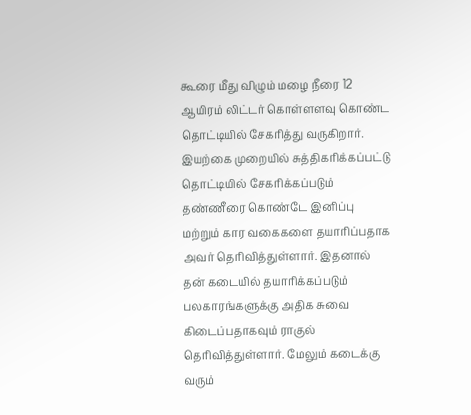கூரை மீது விழும் மழை நீரை 12 ஆயிரம் லிட்டர் கொள்ளளவு கொண்ட தொட்டியில் சேகரித்து வருகிறார். இயற்கை முறையில் சுத்திகரிக்கப்பட்டு தொட்டியில் சேகரிக்கப்படும் தண்ணீரை கொண்டே இனிப்பு மற்றும் கார வகைகளை தயாரிப்பதாக அவர் தெரிவித்துள்ளார். இதனால் தன் கடையில் தயாரிக்கப்படும் பலகாரங்களுக்கு அதிக சுவை கிடைப்பதாகவும் ராகுல் தெரிவித்துள்ளார். மேலும் கடைக்கு வரும்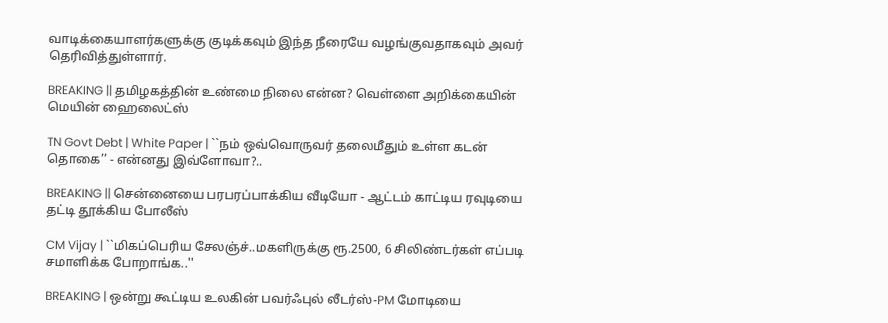வாடிக்கையாளர்களுக்கு குடிக்கவும் இந்த நீரையே வழங்குவதாகவும் அவர் தெரிவித்துள்ளார்.

BREAKING || தமிழகத்தின் உண்மை நிலை என்ன? வெள்ளை அறிக்கையின் மெயின் ஹைலைட்ஸ்

TN Govt Debt | White Paper | ``நம் ஒவ்வொருவர் தலைமீதும் உள்ள கடன் தொகை’’ - என்னது இவ்ளோவா?..

BREAKING || சென்னையை பரபரப்பாக்கிய வீடியோ - ஆட்டம் காட்டிய ரவுடியை தட்டி தூக்கிய போலீஸ்

CM Vijay | ``மிகப்பெரிய சேலஞ்ச்..மகளிருக்கு ரூ.2500, 6 சிலிண்டர்கள் எப்படி சமாளிக்க போறாங்க..''

BREAKING | ஒன்று கூட்டிய உலகின் பவர்ஃபுல் லீடர்ஸ்-PM மோடியை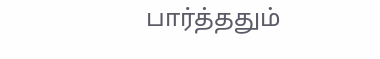பார்த்ததும்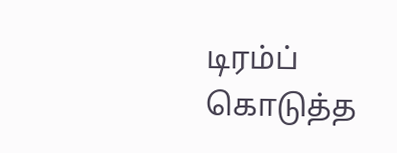டிரம்ப் கொடுத்த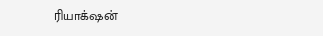ரியாக்‌ஷன்